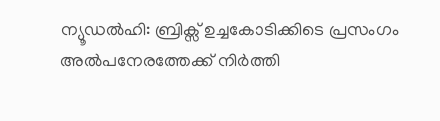ന്യൂഡൽഹി: ബ്രിക്സ് ഉച്ചകോടിക്കിടെ പ്രസംഗം അൽപനേരത്തേക്ക് നിർത്തി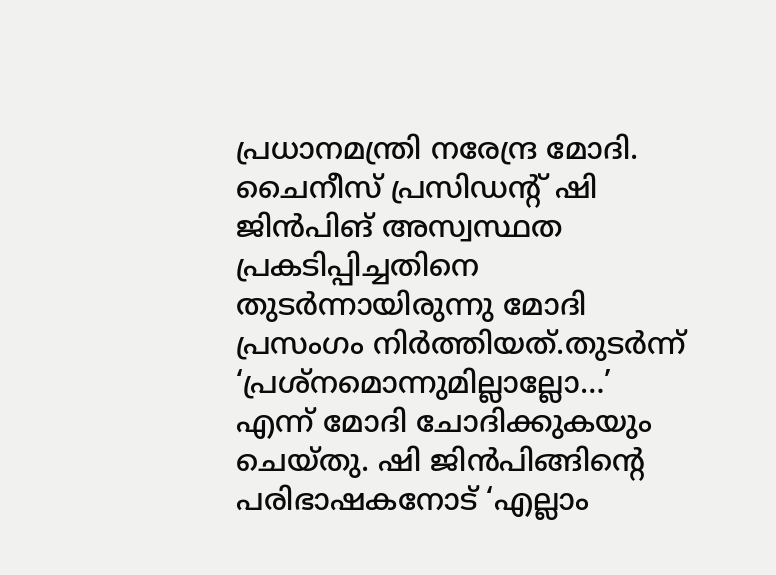പ്രധാനമന്ത്രി നരേന്ദ്ര മോദി. ചൈനീസ് പ്രസിഡന്റ് ഷി ജിൻപിങ് അസ്വസ്ഥത പ്രകടിപ്പിച്ചതിനെ തുടർന്നായിരുന്നു മോദി പ്രസംഗം നിർത്തിയത്.തുടർന്ന് ‘പ്രശ്നമൊന്നുമില്ലാല്ലോ…’ എന്ന് മോദി ചോദിക്കുകയും ചെയ്തു. ഷി ജിൻപിങ്ങിന്റെ പരിഭാഷകനോട് ‘എല്ലാം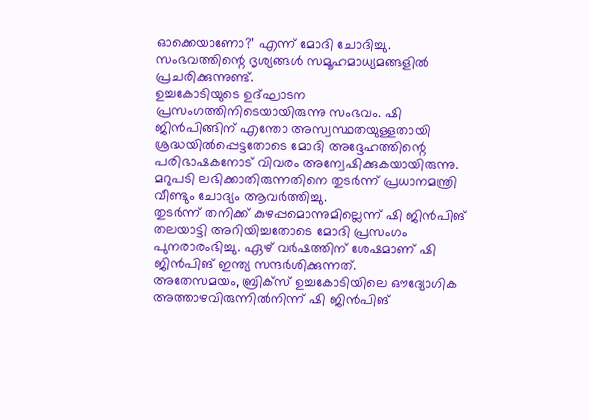ഓക്കെയാണോ?’ എന്ന് മോദി ചോദിച്ചു. സംഭവത്തിന്റെ ദൃശ്യങ്ങൾ സമൂഹമാധ്യമങ്ങളിൽ പ്രചരിക്കുന്നുണ്ട്.
ഉച്ചകോടിയുടെ ഉദ്ഘാടന പ്രസംഗത്തിനിടെയായിരുന്നു സംഭവം. ഷി ജിൻപിങ്ങിന് എന്തോ അസ്വസ്ഥതയുള്ളതായി ശ്രദ്ധയിൽപ്പെട്ടതോടെ മോദി അദ്ദേഹത്തിന്റെ പരിഭാഷകനോട് വിവരം അന്വേഷിക്കുകയായിരുന്നു. മറുപടി ലഭിക്കാതിരുന്നതിനെ തുടർന്ന് പ്രധാനമന്ത്രി വീണ്ടും ചോദ്യം ആവർത്തിച്ചു.
തുടർന്ന് തനിക്ക് കുഴപ്പമൊന്നുമില്ലെന്ന് ഷി ജിൻപിങ് തലയാട്ടി അറിയിച്ചതോടെ മോദി പ്രസംഗം പുനരാരംഭിച്ചു. ഏഴ് വർഷത്തിന് ശേഷമാണ് ഷി ജിൻപിങ് ഇന്ത്യ സന്ദർശിക്കുന്നത്.
അതേസമയം, ബ്രിക്സ് ഉച്ചകോടിയിലെ ഔദ്യോഗിക അത്താഴവിരുന്നിൽനിന്ന് ഷി ജിൻപിങ്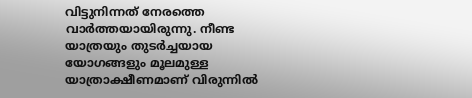വിട്ടുനിന്നത് നേരത്തെ വാർത്തയായിരുന്നു. നീണ്ട യാത്രയും തുടർച്ചയായ യോഗങ്ങളും മൂലമുള്ള യാത്രാക്ഷീണമാണ് വിരുന്നിൽ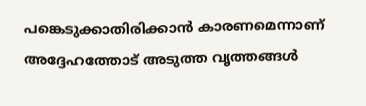പങ്കെടുക്കാതിരിക്കാൻ കാരണമെന്നാണ് അദ്ദേഹത്തോട് അടുത്ത വൃത്തങ്ങൾ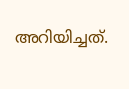അറിയിച്ചത്.